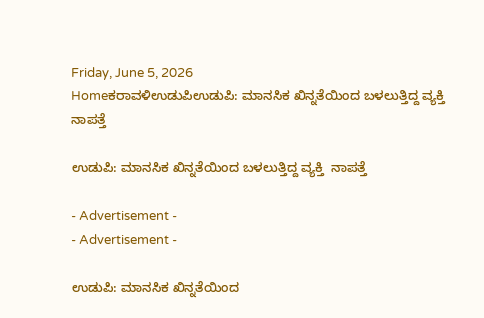Friday, June 5, 2026
Homeಕರಾವಳಿಉಡುಪಿಉಡುಪಿ: ಮಾನಸಿಕ ಖಿನ್ನತೆಯಿಂದ ಬಳಲುತ್ತಿದ್ದ ವ್ಯಕ್ತಿ  ನಾಪತ್ತೆ

ಉಡುಪಿ: ಮಾನಸಿಕ ಖಿನ್ನತೆಯಿಂದ ಬಳಲುತ್ತಿದ್ದ ವ್ಯಕ್ತಿ  ನಾಪತ್ತೆ

- Advertisement -
- Advertisement -

ಉಡುಪಿ: ಮಾನಸಿಕ ಖಿನ್ನತೆಯಿಂದ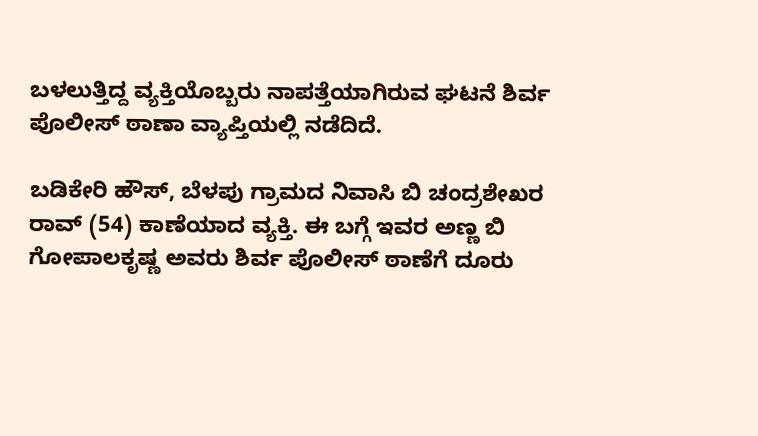ಬಳಲುತ್ತಿದ್ದ ವ್ಯಕ್ತಿಯೊಬ್ಬರು ನಾಪತ್ತೆಯಾಗಿರುವ ಘಟನೆ ಶಿರ್ವ ಪೊಲೀಸ್ ಠಾಣಾ ವ್ಯಾಪ್ತಿಯಲ್ಲಿ ನಡೆದಿದೆ.

ಬಡಿಕೇರಿ ಹೌಸ್, ಬೆಳಪು ಗ್ರಾಮದ ನಿವಾಸಿ ಬಿ ಚಂದ್ರಶೇಖರ ರಾವ್ (54) ಕಾಣೆಯಾದ ವ್ಯಕ್ತಿ. ಈ ಬಗ್ಗೆ ಇವರ ಅಣ್ಣ ಬಿ ಗೋಪಾಲಕೃಷ್ಣ ಅವರು ಶಿರ್ವ ಪೊಲೀಸ್ ಠಾಣೆಗೆ ದೂರು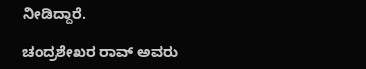ನೀಡಿದ್ದಾರೆ.

ಚಂದ್ರಶೇಖರ ರಾವ್ ಅವರು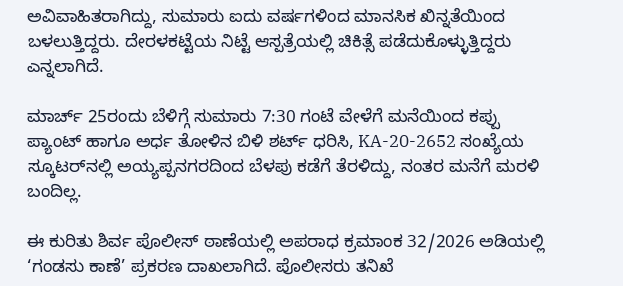ಅವಿವಾಹಿತರಾಗಿದ್ದು, ಸುಮಾರು ಐದು ವರ್ಷಗಳಿಂದ ಮಾನಸಿಕ ಖಿನ್ನತೆಯಿಂದ ಬಳಲುತ್ತಿದ್ದರು. ದೇರಳಕಟ್ಟೆಯ ನಿಟ್ಟೆ ಆಸ್ಪತ್ರೆಯಲ್ಲಿ ಚಿಕಿತ್ಸೆ ಪಡೆದುಕೊಳ್ಳುತ್ತಿದ್ದರು ಎನ್ನಲಾಗಿದೆ.

ಮಾರ್ಚ್ 25ರಂದು ಬೆಳಿಗ್ಗೆ ಸುಮಾರು 7:30 ಗಂಟೆ ವೇಳೆಗೆ ಮನೆಯಿಂದ ಕಪ್ಪು ಪ್ಯಾಂಟ್ ಹಾಗೂ ಅರ್ಧ ತೋಳಿನ ಬಿಳಿ ಶರ್ಟ್ ಧರಿಸಿ, KA-20-2652 ಸಂಖ್ಯೆಯ ಸ್ಕೂಟರ್‌ನಲ್ಲಿ ಅಯ್ಯಪ್ಪನಗರದಿಂದ ಬೆಳಪು ಕಡೆಗೆ ತೆರಳಿದ್ದು, ನಂತರ ಮನೆಗೆ ಮರಳಿ ಬಂದಿಲ್ಲ.

ಈ ಕುರಿತು ಶಿರ್ವ ಪೊಲೀಸ್ ಠಾಣೆಯಲ್ಲಿ ಅಪರಾಧ ಕ್ರಮಾಂಕ 32/2026 ಅಡಿಯಲ್ಲಿ ‘ಗಂಡಸು ಕಾಣೆ’ ಪ್ರಕರಣ ದಾಖಲಾಗಿದೆ. ಪೊಲೀಸರು ತನಿಖೆ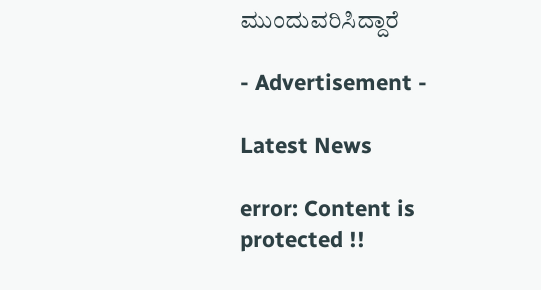ಮುಂದುವರಿಸಿದ್ದಾರೆ

- Advertisement -

Latest News

error: Content is protected !!